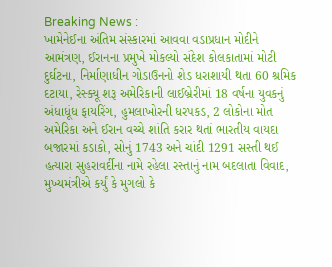Breaking News :
ખામેનેઈના અંતિમ સંસ્કારમાં આવવા વડાપ્રધાન મોદીને આમંત્રણ, ઈરાનના પ્રમુખે મોકલ્યો સંદેશ કોલકાતામાં મોટી દુર્ઘટના, નિર્માણાધીન ગોડાઉનનો શેડ ધરાશાયી થતા 60 શ્રમિક દટાયા, રેસ્ક્યૂ શરૂ અમેરિકાની લાઈબ્રેરીમાં 18 વર્ષના યુવકનું અંધાધૂંધ ફાયરિંગ, હુમલાખોરની ધરપકડ, 2 લોકોના મોત અમેરિકા અને ઈરાન વચ્ચે શાંતિ કરાર થતાં ભારતીય વાયદા બજારમાં કડાકો, સોનું 1743 અને ચાંદી 1291 સસ્તી થઈ હત્યારા સુહરાવર્દીના નામે રહેલા રસ્તાનું નામ બદલાતા વિવાદ, મુખ્યમંત્રીએ કર્યું કે મુગલો કે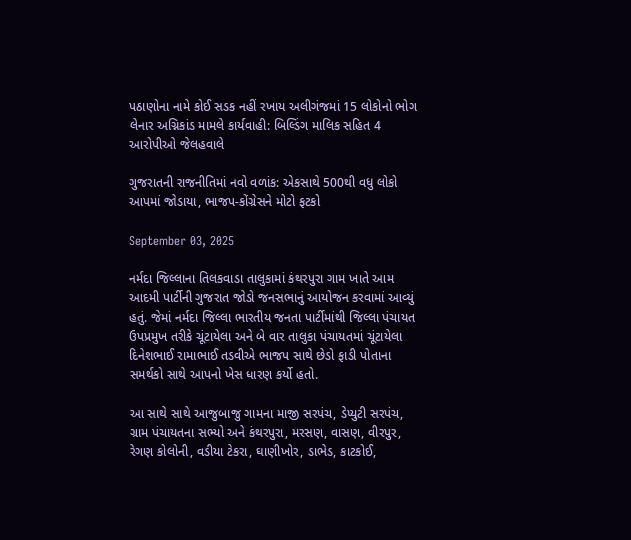પઠાણોના નામે કોઈ સડક નહીં રખાય અલીગંજમાં 15 લોકોનો ભોગ લેનાર અગ્નિકાંડ મામલે કાર્યવાહી: બિલ્ડિંગ માલિક સહિત 4 આરોપીઓ જેલહવાલે

ગુજરાતની રાજનીતિમાં નવો વળાંક: એકસાથે 500થી વધુ લોકો આપમાં જોડાયા, ભાજપ-કોંગ્રેસને મોટો ફટકો

September 03, 2025

નર્મદા જિલ્લાના તિલકવાડા તાલુકામાં કંથરપુરા ગામ ખાતે આમ આદમી પાર્ટીની ગુજરાત જોડો જનસભાનું આયોજન કરવામાં આવ્યું હતું. જેમાં નર્મદા જિલ્લા ભારતીય જનતા પાર્ટીમાંથી જિલ્લા પંચાયત ઉપપ્રમુખ તરીકે ચૂંટાયેલા અને બે વાર તાલુકા પંચાયતમાં ચૂંટાયેલા દિનેશભાઈ રામાભાઈ તડવીએ ભાજપ સાથે છેડો ફાડી પોતાના સમર્થકો સાથે આપનો ખેસ ધારણ કર્યો હતો.

આ સાથે સાથે આજુબાજુ ગામના માજી સરપંચ, ડેપ્યુટી સરપંચ, ગ્રામ પંચાયતના સભ્યો અને કંથરપુરા, મરસણ, વાસણ, વીરપુર, રેગણ કોલોની, વડીયા ટેકરા, ઘાણીખોર, ડાભેડ, કાટકોઈ,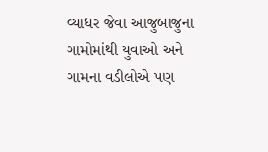વ્યાધર જેવા આજુબાજુના ગામોમાંથી યુવાઓ અને ગામના વડીલોએ પણ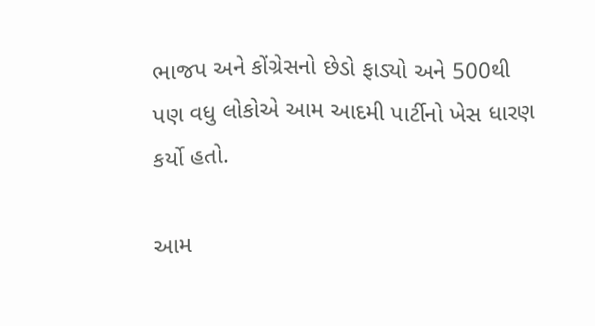ભાજપ અને કોંગ્રેસનો છેડો ફાડ્યો અને 500થી પણ વધુ લોકોએ આમ આદમી પાર્ટીનો ખેસ ધારણ કર્યો હતો.

આમ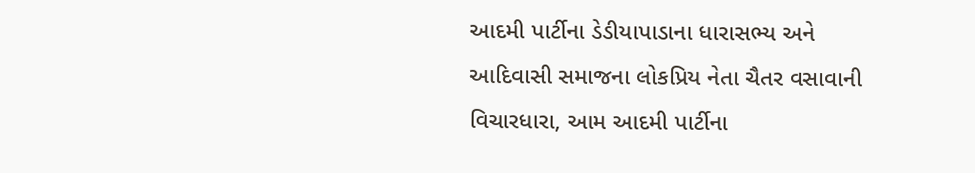આદમી પાર્ટીના ડેડીયાપાડાના ધારાસભ્ય અને આદિવાસી સમાજના લોકપ્રિય નેતા ચૈતર વસાવાની વિચારધારા, આમ આદમી પાર્ટીના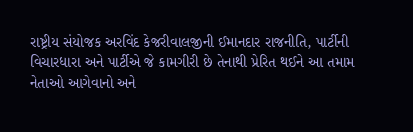રાષ્ટ્રીય સંયોજક અરવિંદ કેજરીવાલજીની ઈમાનદાર રાજનીતિ, પાર્ટીની વિચારધારા અને પાર્ટીએ જે કામગીરી છે તેનાથી પ્રેરિત થઈને આ તમામ  નેતાઓ આગેવાનો અને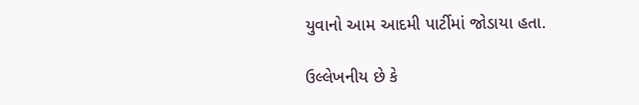યુવાનો આમ આદમી પાર્ટીમાં જોડાયા હતા.

ઉલ્લેખનીય છે કે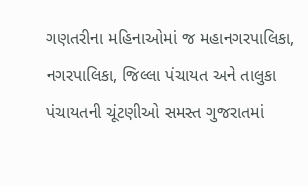ગણતરીના મહિનાઓમાં જ મહાનગરપાલિકા, નગરપાલિકા, જિલ્લા પંચાયત અને તાલુકા પંચાયતની ચૂંટણીઓ સમસ્ત ગુજરાતમાં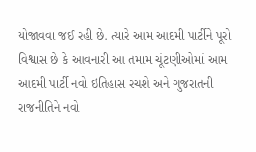યોજાવવા જઈ રહી છે. ત્યારે આમ આદમી પાર્ટીને પૂરો વિશ્વાસ છે કે આવનારી આ તમામ ચૂંટણીઓમાં આમ આદમી પાર્ટી નવો ઇતિહાસ રચશે અને ગુજરાતની રાજનીતિને નવો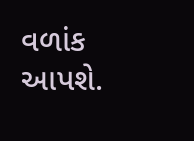વળાંક આપશે.